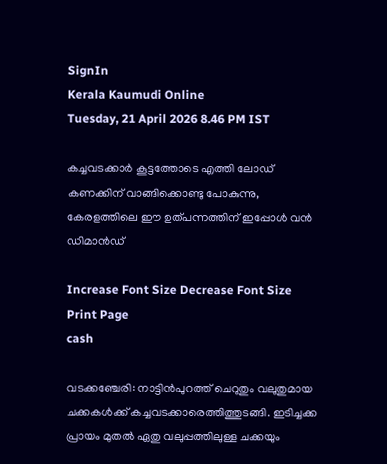SignIn
Kerala Kaumudi Online
Tuesday, 21 April 2026 8.46 PM IST

കച്ചവടക്കാർ കൂട്ടത്തോടെ എത്തി ലോഡ് കണക്കിന് വാങ്ങിക്കൊണ്ടു പോകുന്നു, കേരളത്തിലെ ഈ ഉത്പന്നത്തിന് ഇപ്പോൾ വൻ ഡിമാൻഡ്

Increase Font Size Decrease Font Size Print Page
cash

വടക്കഞ്ചേരി: നാട്ടിൻപുറത്ത് ചെറുതും വലുതുമായ ചക്കകൾക്ക് കച്ചവടക്കാരെത്തിത്തുടങ്ങി. ഇടിച്ചക്ക പ്രായം മുതൽ ഏതു വലുപ്പത്തിലുള്ള ചക്കയും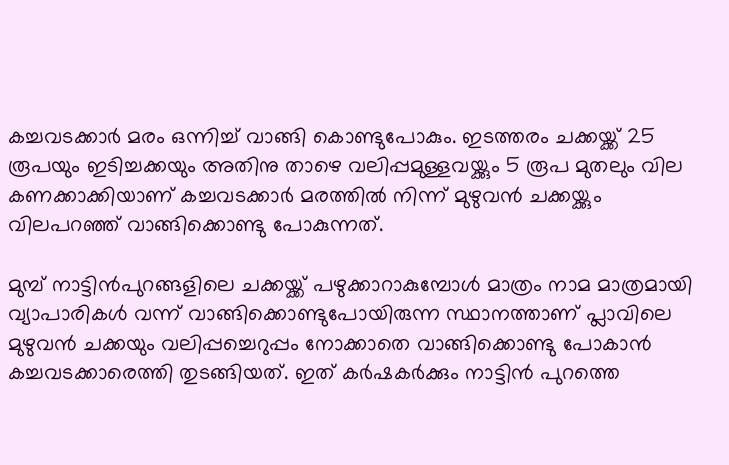കച്ചവടക്കാർ മരം ഒന്നിച്ച് വാങ്ങി കൊണ്ടുപോകും. ഇടത്തരം ചക്കയ്ക്ക് 25 രൂപയും ഇടിച്ചക്കയും അതിനു താഴെ വലിപ്പമുള്ളവയ്ക്കും 5 രൂപ മുതലും വില കണക്കാക്കിയാണ് കച്ചവടക്കാർ മരത്തിൽ നിന്ന് മുഴുവൻ ചക്കയ്ക്കും വിലപറഞ്ഞ് വാങ്ങിക്കൊണ്ടു പോകുന്നത്.

മുമ്പ് നാട്ടിൻപുറങ്ങളിലെ ചക്കയ്ക്ക് പഴുക്കാറാകുമ്പോൾ മാത്രം നാമ മാത്രമായി വ്യാപാരികൾ വന്ന് വാങ്ങിക്കൊണ്ടുപോയിരുന്ന സ്ഥാനത്താണ് പ്ലാവിലെ മുഴുവൻ ചക്കയും വലിപ്പച്ചെറുപ്പം നോക്കാതെ വാങ്ങിക്കൊണ്ടു പോകാൻ കച്ചവടക്കാരെത്തി തുടങ്ങിയത്. ഇത് കർഷകർക്കും നാട്ടിൻ പുറത്തെ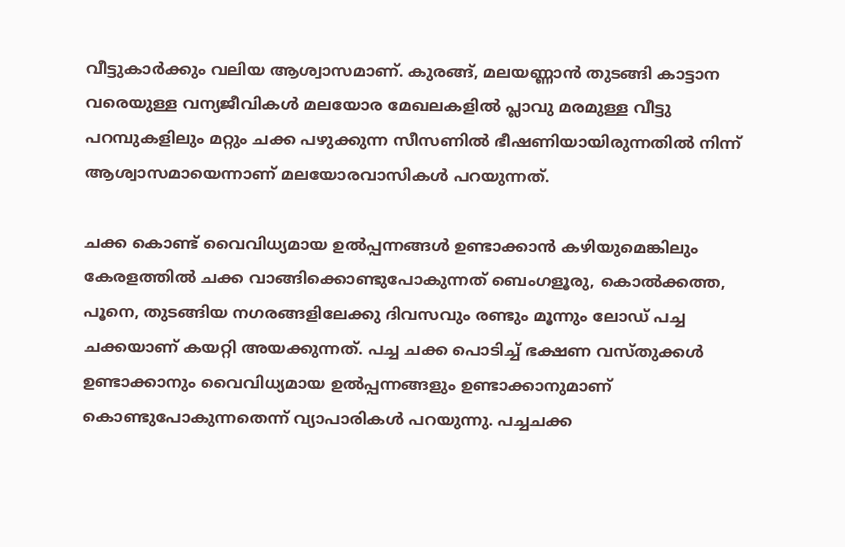വീട്ടുകാർക്കും വലിയ ആശ്വാസമാണ്. കുരങ്ങ്, മലയണ്ണാൻ തുടങ്ങി കാട്ടാന വരെയുള്ള വന്യജീവികൾ മലയോര മേഖലകളിൽ പ്ലാവു മരമുള്ള വീട്ടു പറമ്പുകളിലും മറ്റും ചക്ക പഴുക്കുന്ന സീസണിൽ ഭീഷണിയായിരുന്നതിൽ നിന്ന് ആശ്വാസമായെന്നാണ് മലയോരവാസികൾ പറയുന്നത്.

ചക്ക കൊണ്ട് വൈവിധ്യമായ ഉൽപ്പന്നങ്ങൾ ഉണ്ടാക്കാൻ കഴിയുമെങ്കിലും കേരളത്തിൽ ചക്ക വാങ്ങിക്കൊണ്ടുപോകുന്നത് ബെംഗളൂരു, കൊൽക്കത്ത, പൂനെ, തുടങ്ങിയ നഗരങ്ങളിലേക്കു ദിവസവും രണ്ടും മൂന്നും ലോഡ് പച്ച ചക്കയാണ് കയറ്റി അയക്കുന്നത്. പച്ച ചക്ക പൊടിച്ച് ഭക്ഷണ വസ്തുക്കൾ ഉണ്ടാക്കാനും വൈവിധ്യമായ ഉൽപ്പന്നങ്ങളും ഉണ്ടാക്കാനുമാണ് കൊണ്ടുപോകുന്നതെന്ന് വ്യാപാരികൾ പറയുന്നു. പച്ചചക്ക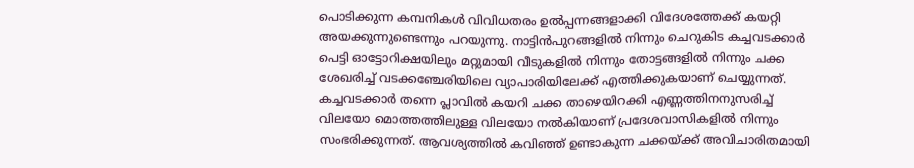പൊടിക്കുന്ന കമ്പനികൾ വിവിധതരം ഉൽപ്പന്നങ്ങളാക്കി വിദേശത്തേക്ക് കയറ്റി അയക്കുന്നുണ്ടെന്നും പറയുന്നു. നാട്ടിൻപുറങ്ങളിൽ നിന്നും ചെറുകിട കച്ചവടക്കാർ പെട്ടി ഓട്ടോറിക്ഷയിലും മറ്റുമായി വീടുകളിൽ നിന്നും തോട്ടങ്ങളിൽ നിന്നും ചക്ക ശേഖരിച്ച് വടക്കഞ്ചേരിയിലെ വ്യാപാരിയിലേക്ക് എത്തിക്കുകയാണ് ചെയ്യുന്നത്. കച്ചവടക്കാർ തന്നെ പ്ലാവിൽ കയറി ചക്ക താഴെയിറക്കി എണ്ണത്തിനനുസരിച്ച് വിലയോ മൊത്തത്തിലുള്ള വിലയോ നൽകിയാണ് പ്രദേശവാസികളിൽ നിന്നും സംഭരിക്കുന്നത്. ആവശ്യത്തിൽ കവിഞ്ഞ് ഉണ്ടാകുന്ന ചക്കയ്ക്ക് അവിചാരിതമായി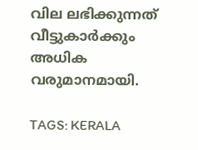വില ലഭിക്കുന്നത് വീട്ടുകാർക്കും അധിക വരുമാനമായി.

TAGS: KERALA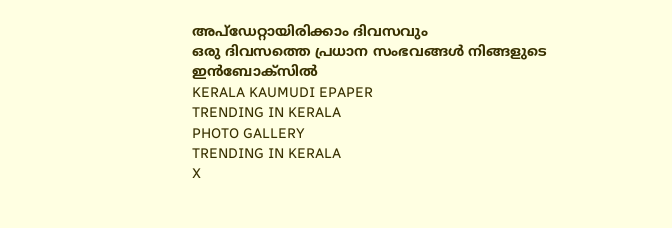അപ്ഡേറ്റായിരിക്കാം ദിവസവും
ഒരു ദിവസത്തെ പ്രധാന സംഭവങ്ങൾ നിങ്ങളുടെ ഇൻബോക്സിൽ
KERALA KAUMUDI EPAPER
TRENDING IN KERALA
PHOTO GALLERY
TRENDING IN KERALA
X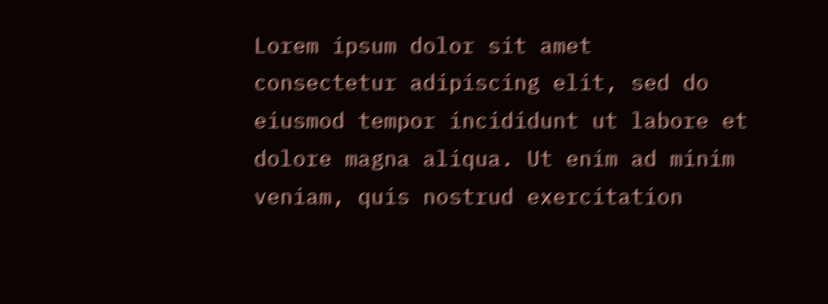Lorem ipsum dolor sit amet
consectetur adipiscing elit, sed do eiusmod tempor incididunt ut labore et dolore magna aliqua. Ut enim ad minim veniam, quis nostrud exercitation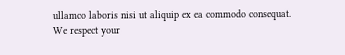ullamco laboris nisi ut aliquip ex ea commodo consequat.
We respect your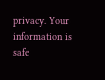privacy. Your information is safe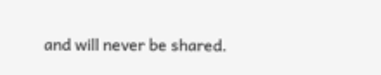and will never be shared.